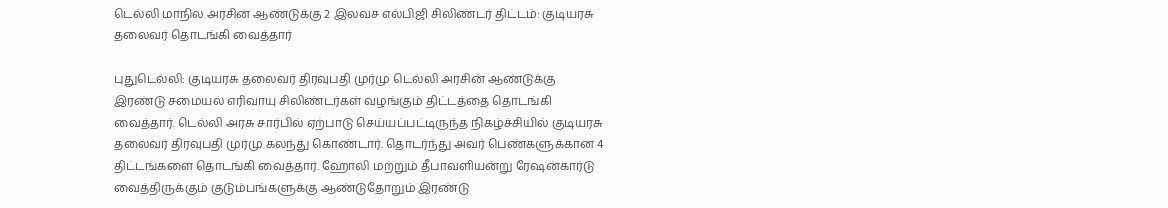டெல்லி மாநில அரசின் ஆண்டுக்கு 2 இலவச எல்பிஜி சிலிண்டர் திட்டம்: குடியரசு தலைவர் தொடங்கி வைத்தார்

புதுடெல்லி: குடியரசு தலைவர் திரவுபதி முர்மு டெல்லி அரசின் ஆண்டுக்கு இரண்டு சமையல் எரிவாயு சிலிண்டர்கள் வழங்கும் திட்டத்தை தொடங்கி வைத்தார். டெல்லி அரசு சார்பில் ஏற்பாடு செய்யப்பட்டிருந்த நிகழ்ச்சியில் குடியரசு தலைவர் திரவுபதி முர்மு கலந்து கொண்டார். தொடர்ந்து அவர் பெண்களுக்கான 4 திட்டங்களை தொடங்கி வைத்தார். ஹோலி மற்றும் தீபாவளியன்று ரேஷன்கார்டு வைத்திருக்கும் குடும்பங்களுக்கு ஆண்டுதோறும் இரண்டு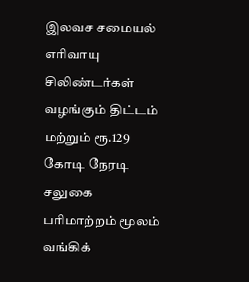இலவச சமையல் எரிவாயு சிலிண்டர்கள் வழங்கும் திட்டம் மற்றும் ரூ.129 கோடி நேரடி சலுகை பரிமாற்றம் மூலம் வங்கிக்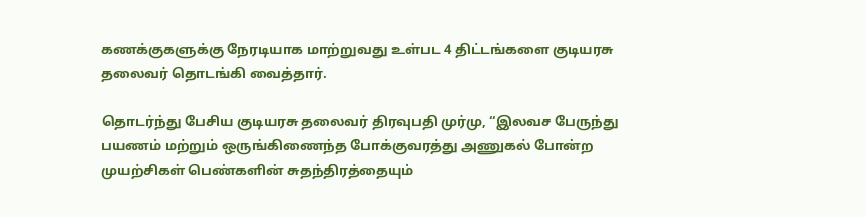கணக்குகளுக்கு நேரடியாக மாற்றுவது உள்பட 4 திட்டங்களை குடியரசு தலைவர் தொடங்கி வைத்தார்.

தொடர்ந்து பேசிய குடியரசு தலைவர் திரவுபதி முர்மு, ‘‘இலவச பேருந்து பயணம் மற்றும் ஒருங்கிணைந்த போக்குவரத்து அணுகல் போன்ற முயற்சிகள் பெண்களின் சுதந்திரத்தையும்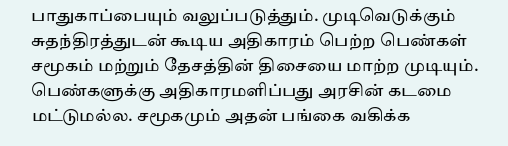பாதுகாப்பையும் வலுப்படுத்தும். முடிவெடுக்கும் சுதந்திரத்துடன் கூடிய அதிகாரம் பெற்ற பெண்கள் சமூகம் மற்றும் தேசத்தின் திசையை மாற்ற முடியும். பெண்களுக்கு அதிகாரமளிப்பது அரசின் கடமை மட்டுமல்ல. சமூகமும் அதன் பங்கை வகிக்க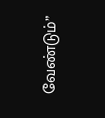வேண்டும்”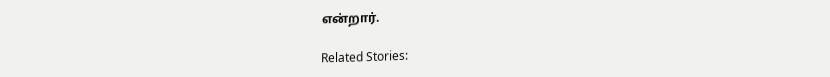என்றார்.

Related Stories: